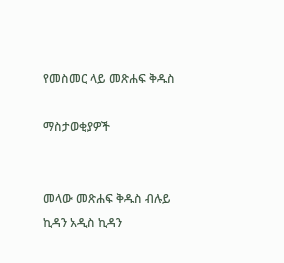የመስመር ላይ መጽሐፍ ቅዱስ

ማስታወቂያዎች


መላው መጽሐፍ ቅዱስ ብሉይ ኪዳን አዲስ ኪዳን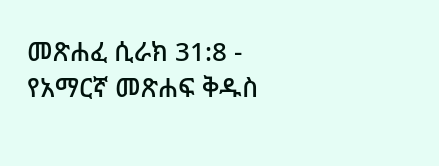መጽሐፈ ሲራክ 31:8 - የአማርኛ መጽሐፍ ቅዱስ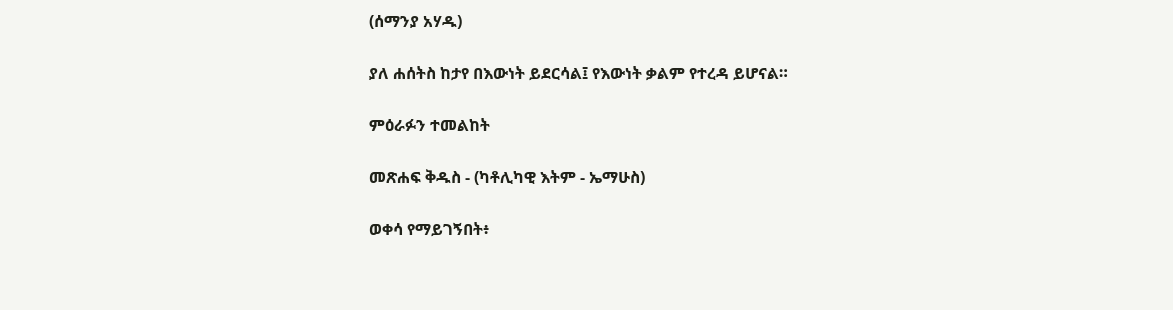(ሰማንያ አሃዱ)

ያለ ሐሰትስ ከታየ በእውነት ይደርሳል፤ የእውነት ቃልም የተረዳ ይሆናል።

ምዕራፉን ተመልከት

መጽሐፍ ቅዱስ - (ካቶሊካዊ እትም - ኤማሁስ)

ወቀሳ የማይገኝበት፥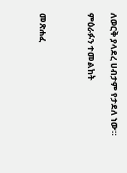ለወርቅ ያላደረ ሀብታም የታደለ ነው።

ምዕራፉን ተመልከት



መጽሐፈ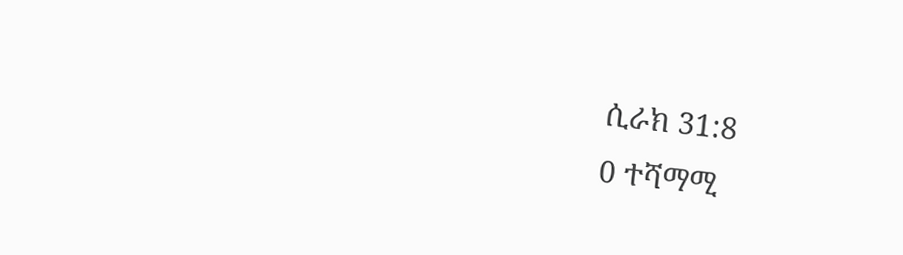ሲራክ 31:8
0 ተሻማሚ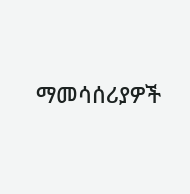ማመሳሰሪያዎች